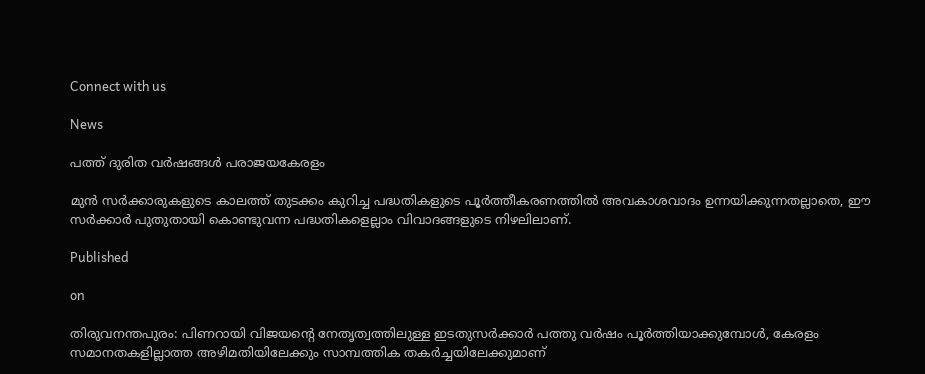Connect with us

News

പത്ത് ദുരിത വര്‍ഷങ്ങള്‍ പരാജയകേരളം

മുന്‍ സര്‍ക്കാരുകളുടെ കാലത്ത് തുടക്കം കുറിച്ച പദ്ധതികളുടെ പൂര്‍ത്തീകരണത്തില്‍ അവകാശവാദം ഉന്നയിക്കുന്നതല്ലാതെ, ഈ സര്‍ക്കാര്‍ പുതുതായി കൊണ്ടുവന്ന പദ്ധതികളെല്ലാം വിവാദങ്ങളുടെ നിഴലിലാണ്.

Published

on

തിരുവനന്തപുരം: പിണറായി വിജയന്റെ നേതൃത്വത്തിലുള്ള ഇടതുസര്‍ക്കാര്‍ പത്തു വര്‍ഷം പൂര്‍ത്തിയാക്കുമ്പോള്‍, കേരളം സമാനതകളില്ലാത്ത അഴിമതിയിലേക്കും സാമ്പത്തിക തകര്‍ച്ചയിലേക്കുമാണ്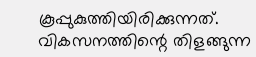കൂപ്പുകുത്തിയിരിക്കുന്നത്. വികസനത്തിന്റെ തിളങ്ങുന്ന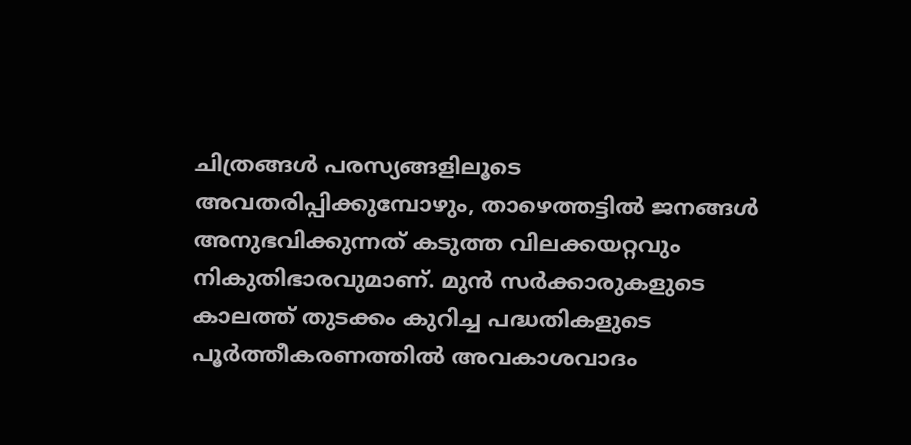ചിത്രങ്ങള്‍ പരസ്യങ്ങളിലൂടെ അവതരിപ്പിക്കുമ്പോഴും, താഴെത്തട്ടില്‍ ജനങ്ങള്‍ അനുഭവിക്കുന്നത് കടുത്ത വിലക്കയറ്റവും നികുതിഭാരവുമാണ്. മുന്‍ സര്‍ക്കാരുകളുടെ കാലത്ത് തുടക്കം കുറിച്ച പദ്ധതികളുടെ പൂര്‍ത്തീകരണത്തില്‍ അവകാശവാദം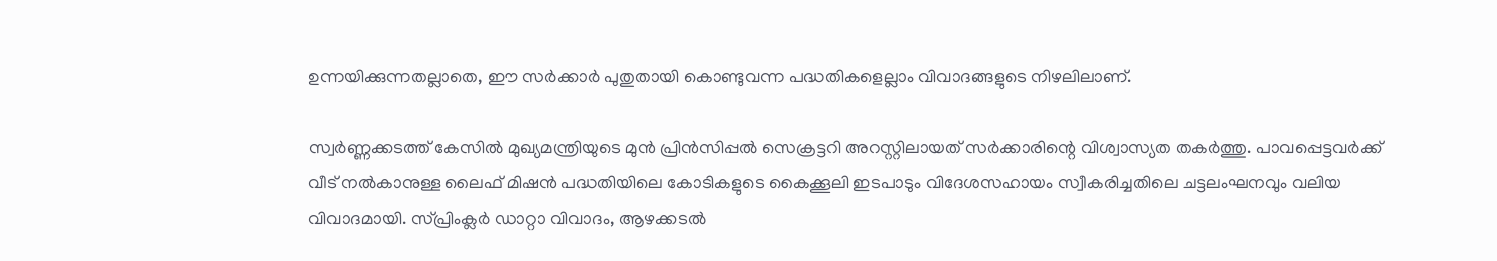ഉന്നയിക്കുന്നതല്ലാതെ, ഈ സര്‍ക്കാര്‍ പുതുതായി കൊണ്ടുവന്ന പദ്ധതികളെല്ലാം വിവാദങ്ങളുടെ നിഴലിലാണ്.

സ്വര്‍ണ്ണക്കടത്ത് കേസില്‍ മുഖ്യമന്ത്രിയുടെ മുന്‍ പ്രിന്‍സിപ്പല്‍ സെക്രട്ടറി അറസ്റ്റിലായത് സര്‍ക്കാരിന്റെ വിശ്വാസ്യത തകര്‍ത്തു. പാവപ്പെട്ടവര്‍ക്ക് വീട് നല്‍കാനുള്ള ലൈഫ് മിഷന്‍ പദ്ധതിയിലെ കോടികളുടെ കൈക്കൂലി ഇടപാടും വിദേശസഹായം സ്വീകരിച്ചതിലെ ചട്ടലംഘനവും വലിയ വിവാദമായി. സ്പ്രിംക്ലര്‍ ഡാറ്റാ വിവാദം, ആഴക്കടല്‍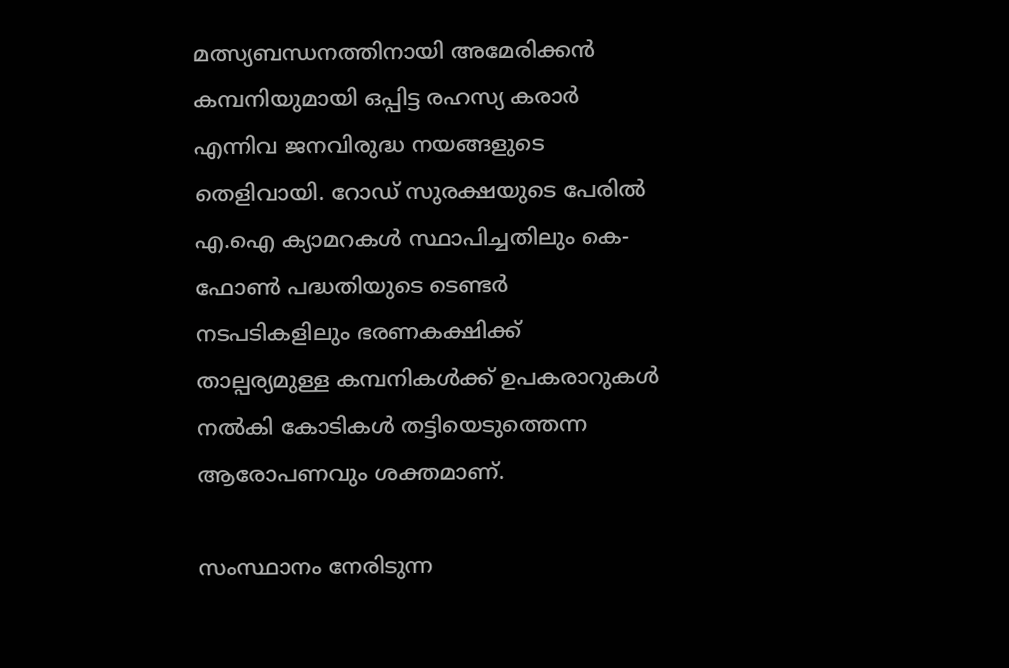മത്സ്യബന്ധനത്തിനായി അമേരിക്കന്‍ കമ്പനിയുമായി ഒപ്പിട്ട രഹസ്യ കരാര്‍ എന്നിവ ജനവിരുദ്ധ നയങ്ങളുടെ തെളിവായി. റോഡ് സുരക്ഷയുടെ പേരില്‍ എ.ഐ ക്യാമറകള്‍ സ്ഥാപിച്ചതിലും കെ-ഫോണ്‍ പദ്ധതിയുടെ ടെണ്ടര്‍ നടപടികളിലും ഭരണകക്ഷിക്ക് താല്പര്യമുള്ള കമ്പനികള്‍ക്ക് ഉപകരാറുകള്‍ നല്‍കി കോടികള്‍ തട്ടിയെടുത്തെന്ന ആരോപണവും ശക്തമാണ്.

സംസ്ഥാനം നേരിടുന്ന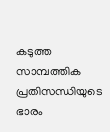കടുത്ത സാമ്പത്തിക പ്രതിസന്ധിയുടെ ഭാരം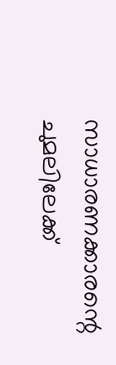സാധാരണക്കാരന്റെ ചുമലിലേക്ക്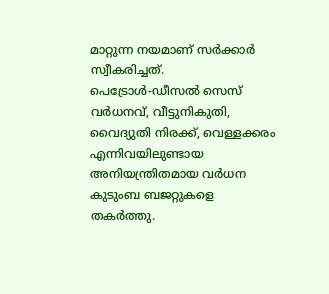മാറ്റുന്ന നയമാണ് സര്‍ക്കാര്‍ സ്വീകരിച്ചത്. പെട്രോള്‍-ഡീസല്‍ സെസ് വര്‍ധനവ്, വീട്ടുനികുതി, വൈദ്യുതി നിരക്ക്, വെള്ളക്കരം എന്നിവയിലുണ്ടായ അനിയന്ത്രിതമായ വര്‍ധന കുടുംബ ബജറ്റുകളെ തകര്‍ത്തു.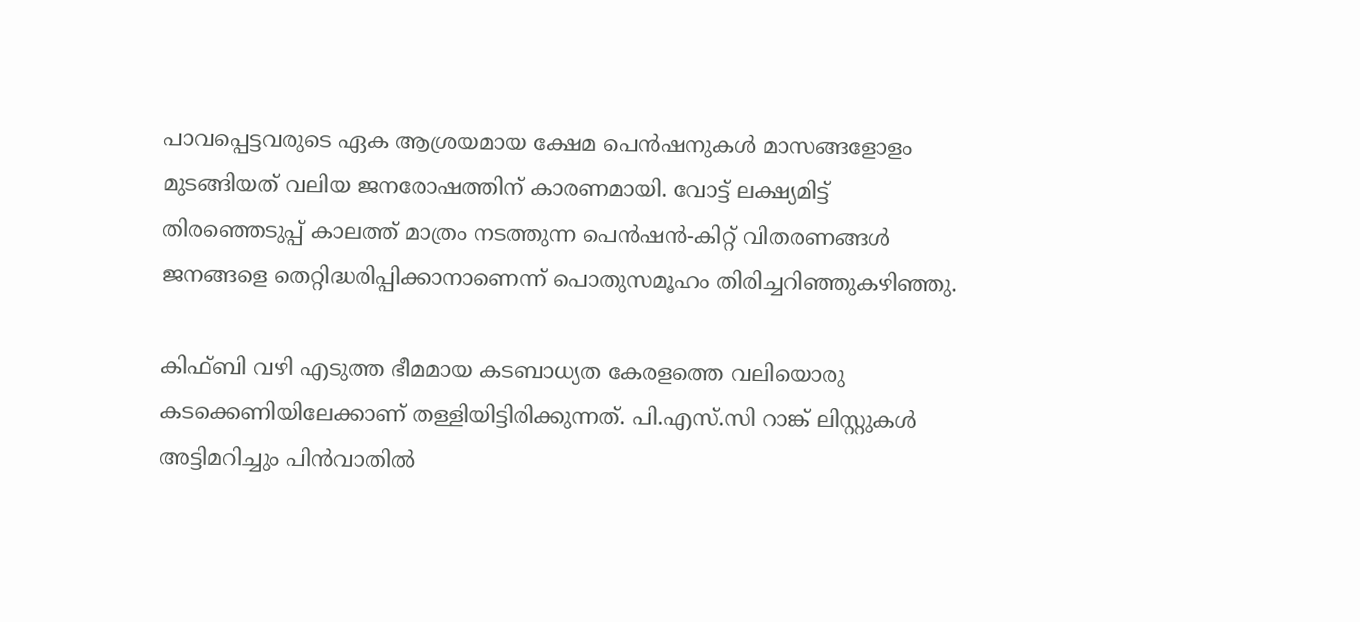പാവപ്പെട്ടവരുടെ ഏക ആശ്രയമായ ക്ഷേമ പെന്‍ഷനുകള്‍ മാസങ്ങളോളം മുടങ്ങിയത് വലിയ ജനരോഷത്തിന് കാരണമായി. വോട്ട് ലക്ഷ്യമിട്ട് തിരഞ്ഞെടുപ്പ് കാലത്ത് മാത്രം നടത്തുന്ന പെന്‍ഷന്‍-കിറ്റ് വിതരണങ്ങള്‍ ജനങ്ങളെ തെറ്റിദ്ധരിപ്പിക്കാനാണെന്ന് പൊതുസമൂഹം തിരിച്ചറിഞ്ഞുകഴിഞ്ഞു.

കിഫ്ബി വഴി എടുത്ത ഭീമമായ കടബാധ്യത കേരളത്തെ വലിയൊരു കടക്കെണിയിലേക്കാണ് തള്ളിയിട്ടിരിക്കുന്നത്. പി.എസ്.സി റാങ്ക് ലിസ്റ്റുകള്‍ അട്ടിമറിച്ചും പിന്‍വാതില്‍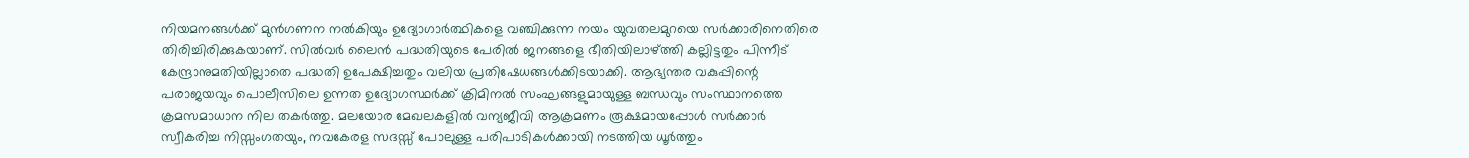നിയമനങ്ങള്‍ക്ക് മുന്‍ഗണന നല്‍കിയും ഉദ്യോഗാര്‍ത്ഥികളെ വഞ്ചിക്കുന്ന നയം യുവതലമുറയെ സര്‍ക്കാരിനെതിരെ തിരിച്ചിരിക്കുകയാണ്. സില്‍വര്‍ ലൈന്‍ പദ്ധതിയുടെ പേരില്‍ ജനങ്ങളെ ഭീതിയിലാഴ്ത്തി കല്ലിട്ടതും പിന്നീട് കേന്ദ്രാനുമതിയില്ലാതെ പദ്ധതി ഉപേക്ഷിച്ചതും വലിയ പ്രതിഷേധങ്ങള്‍ക്കിടയാക്കി. ആഭ്യന്തര വകുപ്പിന്റെ പരാജയവും പൊലീസിലെ ഉന്നത ഉദ്യോഗസ്ഥര്‍ക്ക് ക്രിമിനല്‍ സംഘങ്ങളുമായുള്ള ബന്ധവും സംസ്ഥാനത്തെ ക്രമസമാധാന നില തകര്‍ത്തു. മലയോര മേഖലകളില്‍ വന്യജീവി ആക്രമണം രൂക്ഷമായപ്പോള്‍ സര്‍ക്കാര്‍ സ്വീകരിച്ച നിസ്സംഗതയും, നവകേരള സദസ്സ് പോലുള്ള പരിപാടികള്‍ക്കായി നടത്തിയ ധൂര്‍ത്തും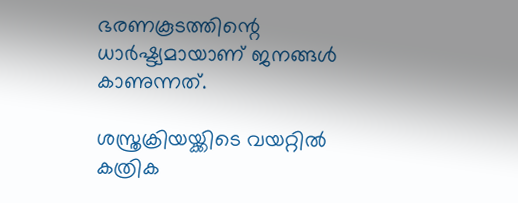ഭരണകൂടത്തിന്റെ ധാര്‍ഷ്ട്യമായാണ് ജനങ്ങള്‍ കാണുന്നത്.

ശസ്ത്രക്രിയയ്ക്കിടെ വയറ്റില്‍ കത്രിക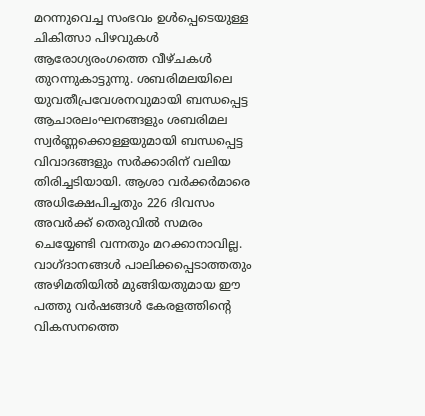മറന്നുവെച്ച സംഭവം ഉള്‍പ്പെടെയുള്ള ചികിത്സാ പിഴവുകള്‍ ആരോഗ്യരംഗത്തെ വീഴ്ചകള്‍ തുറന്നുകാട്ടുന്നു. ശബരിമലയിലെ യുവതീപ്രവേശനവുമായി ബന്ധപ്പെട്ട ആചാരലംഘനങ്ങളും ശബരിമല സ്വര്‍ണ്ണക്കൊള്ളയുമായി ബന്ധപ്പെട്ട വിവാദങ്ങളും സര്‍ക്കാരിന് വലിയ തിരിച്ചടിയായി. ആശാ വര്‍ക്കര്‍മാരെ അധിക്ഷേപിച്ചതും 226 ദിവസം അവര്‍ക്ക് തെരുവില്‍ സമരം ചെയ്യേണ്ടി വന്നതും മറക്കാനാവില്ല.
വാഗ്ദാനങ്ങള്‍ പാലിക്കപ്പെടാത്തതും അഴിമതിയില്‍ മുങ്ങിയതുമായ ഈ പത്തു വര്‍ഷങ്ങള്‍ കേരളത്തിന്റെ വികസനത്തെ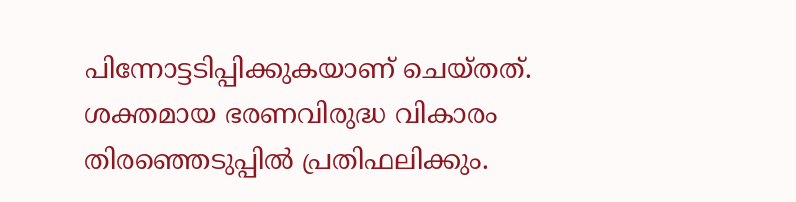പിന്നോട്ടടിപ്പിക്കുകയാണ് ചെയ്തത്. ശക്തമായ ഭരണവിരുദ്ധ വികാരം തിരഞ്ഞെടുപ്പില്‍ പ്രതിഫലിക്കും.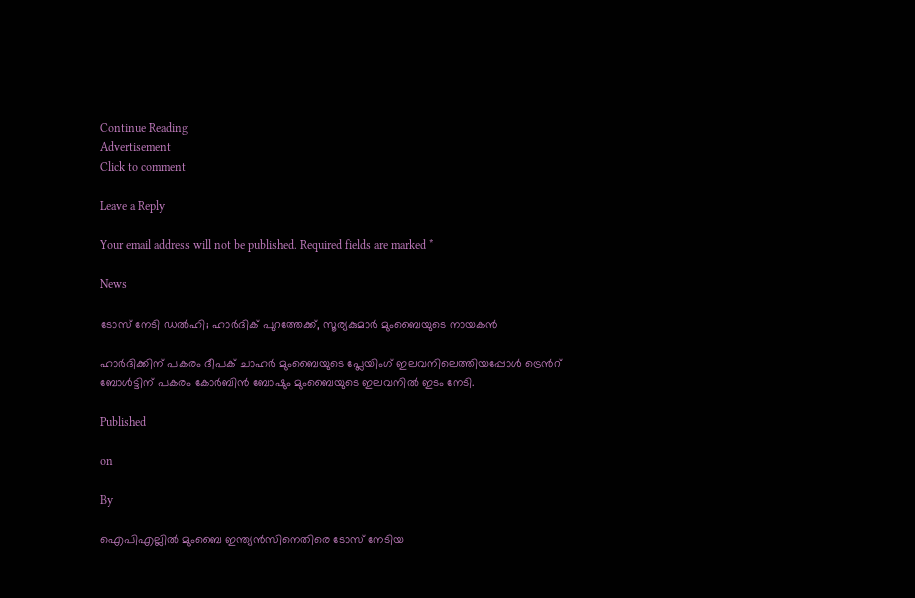Continue Reading
Advertisement
Click to comment

Leave a Reply

Your email address will not be published. Required fields are marked *

News

ടോസ് നേടി ഡല്‍ഹി; ഹാര്‍ദിക് പുറത്തേക്ക്, സൂര്യകുമാര്‍ മുംബൈയുടെ നായകന്‍

ഹാര്‍ദിക്കിന് പകരം ദീപക് ചാഹര്‍ മുംബൈയുടെ പ്ലേയിംഗ് ഇലവനിലെത്തിയപ്പോള്‍ ട്രെന്‍റ് ബോള്‍ട്ടിന് പകരം കോര്‍ബിന്‍ ബോഷും മുംബൈയുടെ ഇലവനില്‍ ഇടം നേടി.

Published

on

By

ഐപിഎല്ലില്‍ മുംബൈ ഇന്ത്യന്‍സിനെതിരെ ടോസ് നേടിയ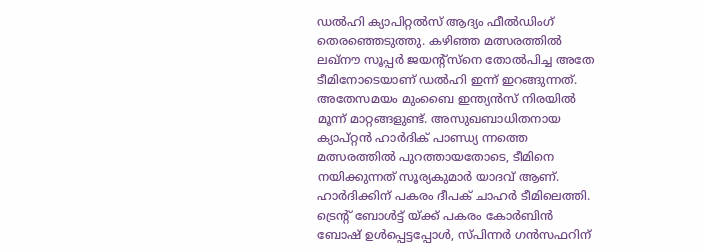ഡല്‍ഹി ക്യാപിറ്റല്‍സ് ആദ്യം ഫീല്‍ഡിംഗ് തെരഞ്ഞെടുത്തു. കഴിഞ്ഞ മത്സരത്തില്‍ ലഖ്‌നൗ സൂപ്പർ ജയൻ്റ്‌സ്നെ തോല്‍പിച്ച അതേ ടീമിനോടെയാണ് ഡല്‍ഹി ഇന്ന് ഇറങ്ങുന്നത്. അതേസമയം മുംബൈ ഇന്ത്യൻസ് നിരയില്‍ മൂന്ന് മാറ്റങ്ങളുണ്ട്. അസുഖബാധിതനായ ക്യാപ്റ്റന്‍ ഹാർദിക് പാണ്ഡ്യ ന്നത്തെ മത്സരത്തില്‍ പുറത്തായതോടെ, ടീമിനെ നയിക്കുന്നത് സൂര്യകുമാർ യാദവ് ആണ്. ഹാര്‍ദിക്കിന് പകരം ദീപക് ചാഹർ ടീമിലെത്തി. ട്രെൻ്റ് ബോൾട്ട് യ്ക്ക് പകരം കോര്‍ബിന്‍ ബോഷ് ഉള്‍പ്പെട്ടപ്പോള്‍, സ്പിന്നര്‍ ഗന്‍സഫറിന്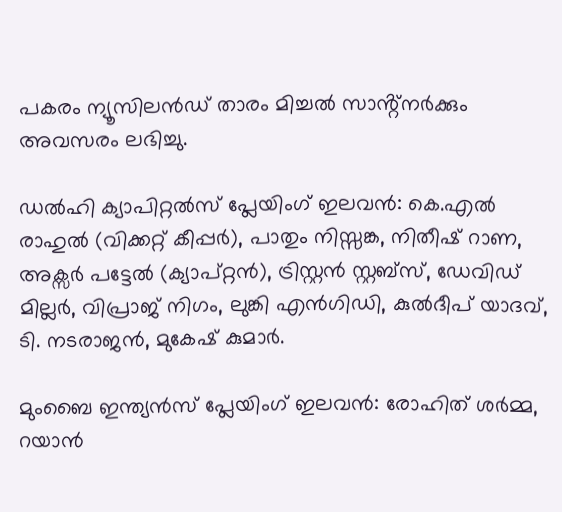പകരം ന്യൂസിലന്‍ഡ് താരം മിച്ചൽ സാൻ്റ്നർക്കും അവസരം ലഭിച്ചു.

ഡല്‍ഹി ക്യാപിറ്റല്‍സ് പ്ലേയിംഗ് ഇലവന്‍: കെ.എൽ രാഹുൽ (വിക്കറ്റ് കീപ്പർ), പാതും നിസ്സങ്ക, നിതീഷ് റാണ, അക്സർ പട്ടേൽ (ക്യാപ്റ്റൻ), ട്രിസ്റ്റൻ സ്റ്റബ്സ്, ഡേവിഡ് മില്ലർ, വിപ്രാജ് നിഗം, ലുങ്കി എൻഗിഡി, കുൽദീപ് യാദവ്, ടി. നടരാജൻ, മുകേഷ് കുമാർ.

മുംബൈ ഇന്ത്യന്‍സ് പ്ലേയിംഗ് ഇലവന്‍: രോഹിത് ശർമ്മ, റയാൻ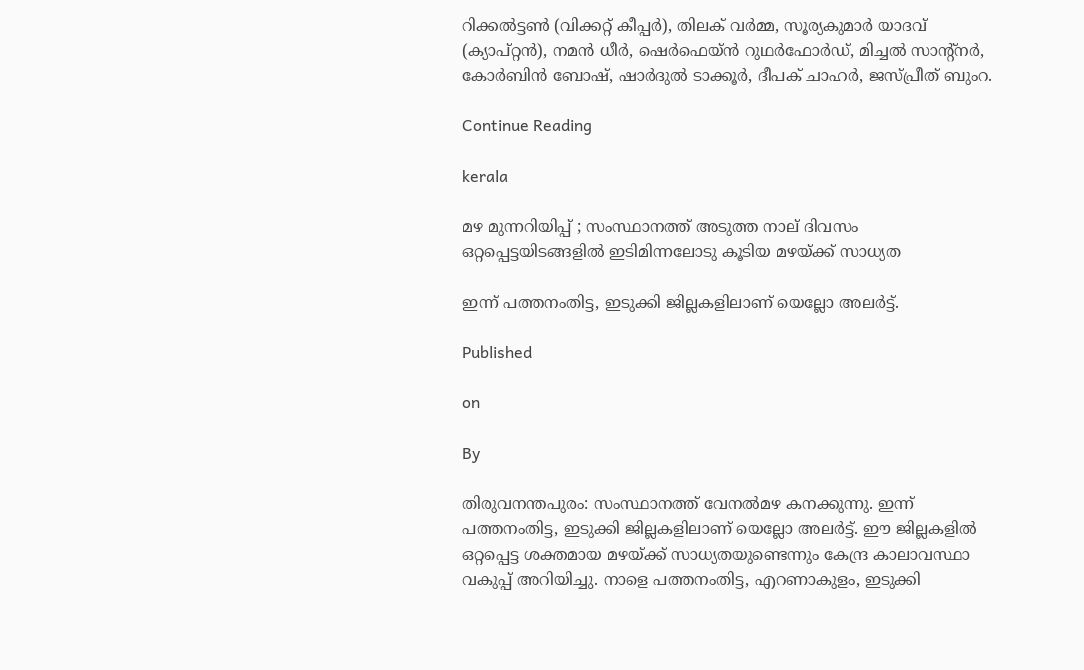റിക്കൽട്ടൺ (വിക്കറ്റ് കീപ്പർ), തിലക് വർമ്മ, സൂര്യകുമാർ യാദവ് (ക്യാപ്റ്റൻ), നമൻ ധീർ, ഷെർഫെയ്ൻ റുഥർഫോർഡ്, മിച്ചൽ സാന്റ്നർ, കോർബിൻ ബോഷ്, ഷാർദുൽ ടാക്കൂർ, ദീപക് ചാഹർ, ജസ്പ്രീത് ബുംറ.

Continue Reading

kerala

മഴ മുന്നറിയിപ്പ് ; സംസ്ഥാനത്ത് അടുത്ത നാല് ദിവസം ഒറ്റപ്പെട്ടയിടങ്ങളില്‍ ഇടിമിന്നലോടു കൂടിയ മഴയ്ക്ക് സാധ്യത

ഇന്ന് പത്തനംതിട്ട, ഇടുക്കി ജില്ലകളിലാണ് യെല്ലോ അലര്‍ട്ട്.

Published

on

By

തിരുവനന്തപുരം: സംസ്ഥാനത്ത് വേനല്‍മഴ കനക്കുന്നു. ഇന്ന് പത്തനംതിട്ട, ഇടുക്കി ജില്ലകളിലാണ് യെല്ലോ അലര്‍ട്ട്. ഈ ജില്ലകളില്‍ ഒറ്റപ്പെട്ട ശക്തമായ മഴയ്ക്ക് സാധ്യതയുണ്ടെന്നും കേന്ദ്ര കാലാവസ്ഥാ വകുപ്പ് അറിയിച്ചു. നാളെ പത്തനംതിട്ട, എറണാകുളം, ഇടുക്കി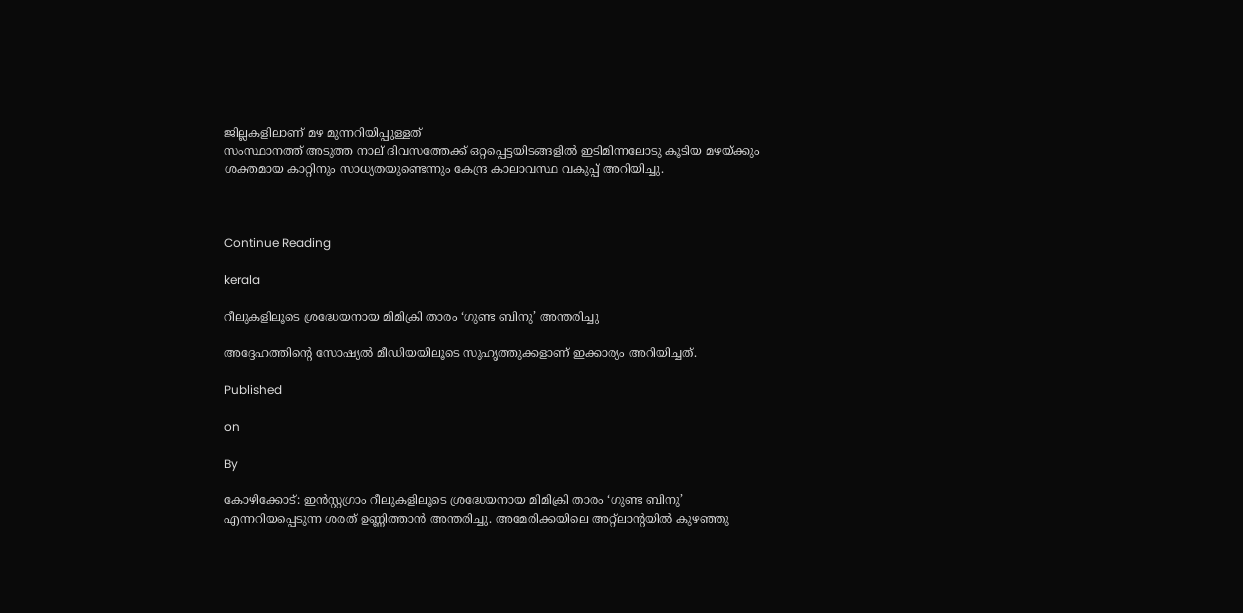ജില്ലകളിലാണ് മഴ മുന്നറിയിപ്പുള്ളത്
സംസ്ഥാനത്ത് അടുത്ത നാല് ദിവസത്തേക്ക് ഒറ്റപ്പെട്ടയിടങ്ങളില്‍ ഇടിമിന്നലോടു കൂടിയ മഴയ്ക്കും ശക്തമായ കാറ്റിനും സാധ്യതയുണ്ടെന്നും കേന്ദ്ര കാലാവസ്ഥ വകുപ്പ് അറിയിച്ചു.



Continue Reading

kerala

റീലുകളിലൂടെ ശ്രദ്ധേയനായ മിമിക്രി താരം ‘ഗുണ്ട ബിനു’ അന്തരിച്ചു

അദ്ദേഹത്തിന്റെ സോഷ്യല്‍ മീഡിയയിലൂടെ സുഹൃത്തുക്കളാണ് ഇക്കാര്യം അറിയിച്ചത്.

Published

on

By

കോഴിക്കോട്: ഇന്‍സ്റ്റഗ്രാം റീലുകളിലൂടെ ശ്രദ്ധേയനായ മിമിക്രി താരം ‘ഗുണ്ട ബിനു’ എന്നറിയപ്പെടുന്ന ശരത് ഉണ്ണിത്താന്‍ അന്തരിച്ചു. അമേരിക്കയിലെ അറ്റ്‌ലാന്റയില്‍ കുഴഞ്ഞു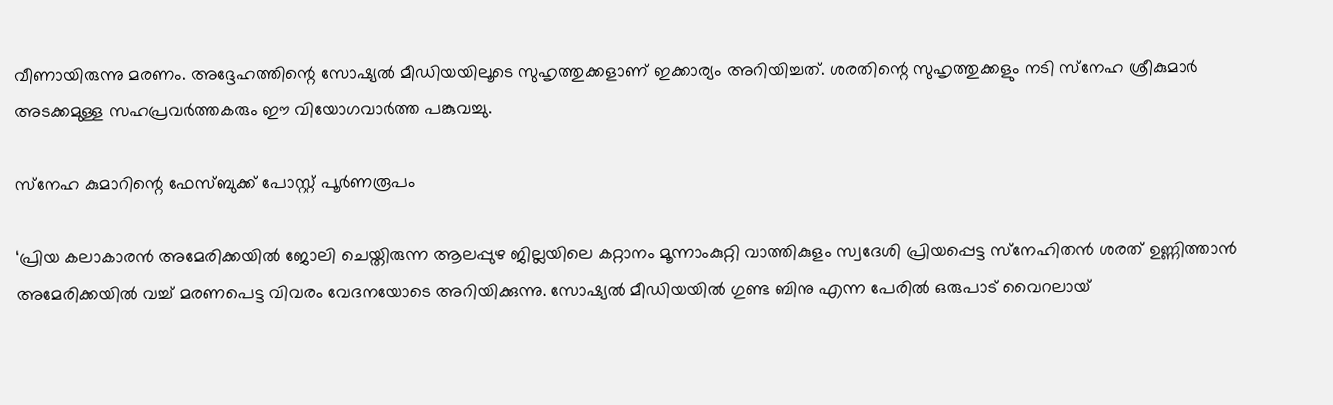വീണായിരുന്നു മരണം. അദ്ദേഹത്തിന്റെ സോഷ്യല്‍ മീഡിയയിലൂടെ സുഹൃത്തുക്കളാണ് ഇക്കാര്യം അറിയിച്ചത്. ശരതിന്റെ സുഹൃത്തുക്കളും നടി സ്‌നേഹ ശ്രീകുമാര്‍ അടക്കമുള്ള സഹപ്രവര്‍ത്തകരും ഈ വിയോഗവാര്‍ത്ത പങ്കുവച്ചു.

സ്‌നേഹ കുമാറിന്റെ ഫേസ്ബുക്ക് പോസ്റ്റ് പൂര്‍ണരൂപം

‘പ്രിയ കലാകാരന്‍ അമേരിക്കയില്‍ ജോലി ചെയ്തിരുന്ന ആലപ്പുഴ ജില്ലയിലെ കറ്റാനം മൂന്നാംകുറ്റി വാത്തികുളം സ്വദേശി പ്രിയപ്പെട്ട സ്‌നേഹിതന്‍ ശരത് ഉണ്ണിത്താന്‍ അമേരിക്കയില്‍ വച്ച് മരണപെട്ട വിവരം വേദനയോടെ അറിയിക്കുന്നു. സോഷ്യല്‍ മീഡിയയില്‍ ഗുണ്ട ബിനു എന്ന പേരില്‍ ഒരുപാട് വൈറലായ്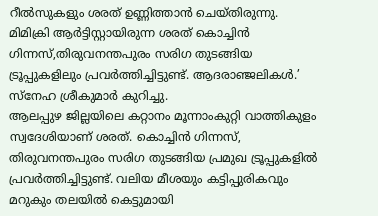റീല്‍സുകളും ശരത് ഉണ്ണിത്താന്‍ ചെയ്തിരുന്നു. മിമിക്രി ആര്‍ട്ടിസ്റ്റായിരുന്ന ശരത് കൊച്ചിന്‍ ഗിന്നസ്,തിരുവനന്തപുരം സരിഗ തുടങ്ങിയ ട്രൂപ്പുകളിലും പ്രവര്‍ത്തിച്ചിട്ടുണ്ട്. ആദരാഞ്ജലികള്‍.’ സ്‌നേഹ ശ്രീകുമാര്‍ കുറിച്ചു.
ആലപ്പുഴ ജില്ലയിലെ കറ്റാനം മൂന്നാംകുറ്റി വാത്തികുളം സ്വദേശിയാണ് ശരത്. കൊച്ചിന്‍ ഗിന്നസ്, തിരുവനന്തപുരം സരിഗ തുടങ്ങിയ പ്രമുഖ ട്രൂപ്പുകളില്‍ പ്രവര്‍ത്തിച്ചിട്ടുണ്ട്. വലിയ മീശയും കട്ടിപ്പുരികവും മറുകും തലയില്‍ കെട്ടുമായി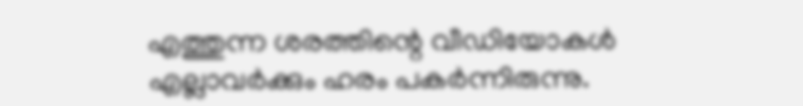എത്തുന്ന ശരത്തിന്റെ വീഡിയോകള്‍ എല്ലാവര്‍ക്കും ഹരം പകര്‍ന്നിരുന്നു.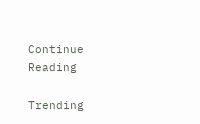Continue Reading

Trending